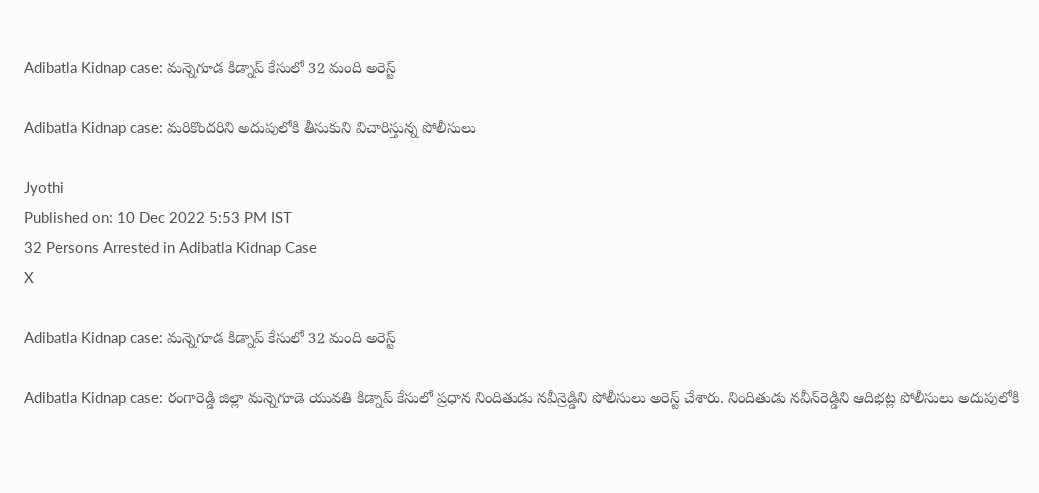Adibatla Kidnap case: మన్నెగూడ కిడ్నాప్ కేసులో 32 మంది అరెస్ట్

Adibatla Kidnap case: మరికొందరిని అదుపులోకి తీసుకుని విచారిస్తున్న పోలీసులు

Jyothi
Published on: 10 Dec 2022 5:53 PM IST
32 Persons Arrested in Adibatla Kidnap Case
X

Adibatla Kidnap case: మన్నెగూడ కిడ్నాప్ కేసులో 32 మంది అరెస్ట్

Adibatla Kidnap case: రంగారెడ్డి జిల్లా మన్నెగూడె యువతి కిడ్నాప్ కేసులో ప్రధాన నిందితుడు నవీన్రెడ్డిని పోలీసులు అరెస్ట్ చేశారు. నిందితుడు నవీన్‌రెడ్డిని ఆదిభట్ల పోలీసులు అదుపులోకి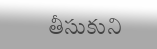తీసుకుని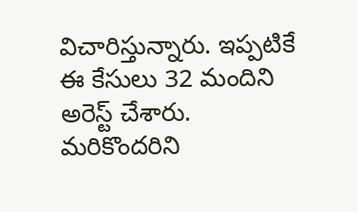విచారిస్తున్నారు. ఇప్పటికే ఈ కేసులు 32 మందిని అరెస్ట్ చేశారు. మరికొందరిని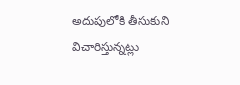అదుపులోకి తీసుకుని విచారిస్తున్నట్లు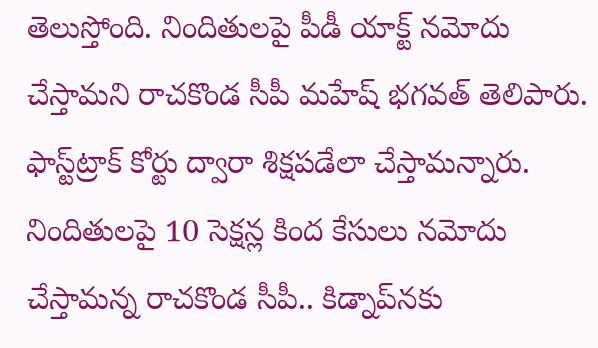తెలుస్తోంది. నిందితులపై పీడీ యాక్ట్ నమోదు చేస్తామని రాచకొండ సీపీ మహేష్ భగవత్ తెలిపారు. ఫాస్ట్‌ట్రాక్ కోర్టు ద్వారా శిక్షపడేలా చేస్తామన్నారు. నిందితులపై 10 సెక్షన్ల కింద కేసులు నమోదు చేస్తామన్న రాచకొండ సీపీ.. కిడ్నాప్‌నకు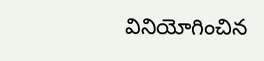వినియోగించిన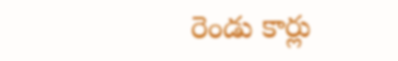రెండు కార్లు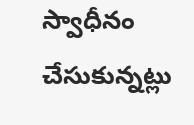స్వాధీనం చేసుకున్నట్లు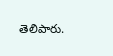తెలిపారు.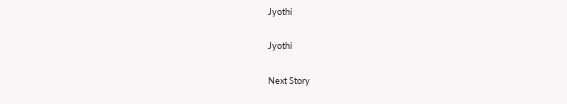Jyothi

Jyothi

Next Story